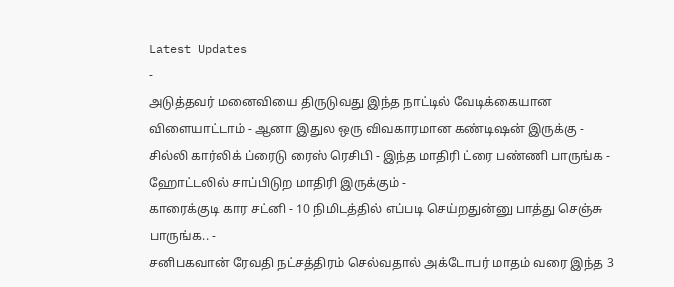Latest Updates
-
அடுத்தவர் மனைவியை திருடுவது இந்த நாட்டில் வேடிக்கையான விளையாட்டாம் - ஆனா இதுல ஒரு விவகாரமான கண்டிஷன் இருக்கு -
சில்லி கார்லிக் ப்ரைடு ரைஸ் ரெசிபி - இந்த மாதிரி ட்ரை பண்ணி பாருங்க - ஹோட்டலில் சாப்பிடுற மாதிரி இருக்கும் -
காரைக்குடி கார சட்னி - 10 நிமிடத்தில் எப்படி செய்றதுன்னு பாத்து செஞ்சு பாருங்க.. -
சனிபகவான் ரேவதி நட்சத்திரம் செல்வதால் அக்டோபர் மாதம் வரை இந்த 3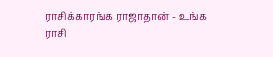ராசிக்காரங்க ராஜாதான் - உங்க ராசி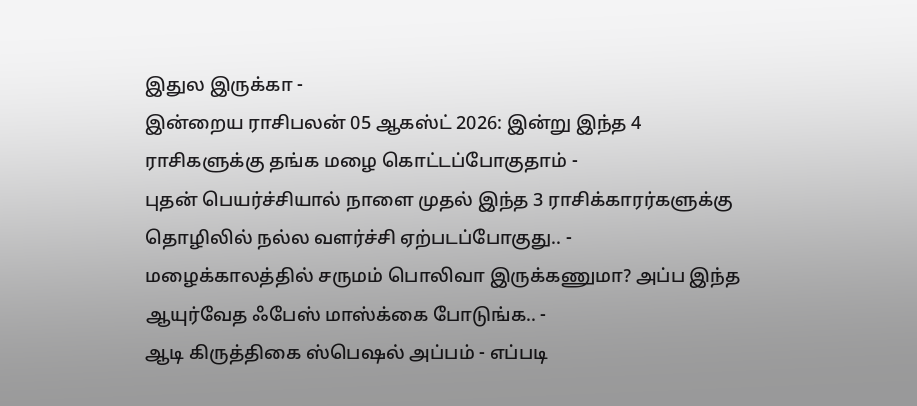இதுல இருக்கா -
இன்றைய ராசிபலன் 05 ஆகஸ்ட் 2026: இன்று இந்த 4 ராசிகளுக்கு தங்க மழை கொட்டப்போகுதாம் -
புதன் பெயர்ச்சியால் நாளை முதல் இந்த 3 ராசிக்காரர்களுக்கு தொழிலில் நல்ல வளர்ச்சி ஏற்படப்போகுது.. -
மழைக்காலத்தில் சருமம் பொலிவா இருக்கணுமா? அப்ப இந்த ஆயுர்வேத ஃபேஸ் மாஸ்க்கை போடுங்க.. -
ஆடி கிருத்திகை ஸ்பெஷல் அப்பம் - எப்படி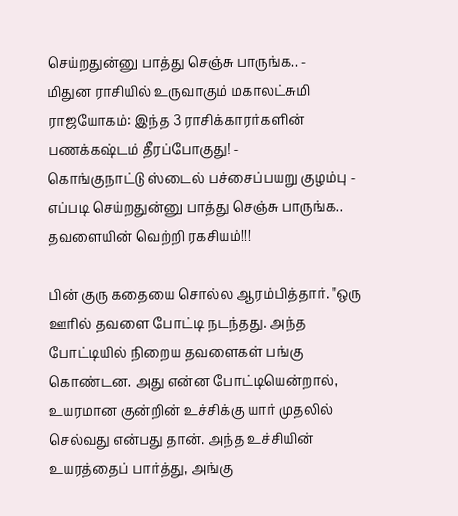செய்றதுன்னு பாத்து செஞ்சு பாருங்க.. -
மிதுன ராசியில் உருவாகும் மகாலட்சுமி ராஜயோகம்: இந்த 3 ராசிக்காரர்களின் பணக்கஷ்டம் தீரப்போகுது! -
கொங்குநாட்டு ஸ்டைல் பச்சைப்பயறு குழம்பு - எப்படி செய்றதுன்னு பாத்து செஞ்சு பாருங்க..
தவளையின் வெற்றி ரகசியம்!!!

பின் குரு கதையை சொல்ல ஆரம்பித்தார். "ஒரு ஊரில் தவளை போட்டி நடந்தது. அந்த போட்டியில் நிறைய தவளைகள் பங்கு கொண்டன. அது என்ன போட்டியென்றால், உயரமான குன்றின் உச்சிக்கு யார் முதலில் செல்வது என்பது தான். அந்த உச்சியின் உயரத்தைப் பார்த்து, அங்கு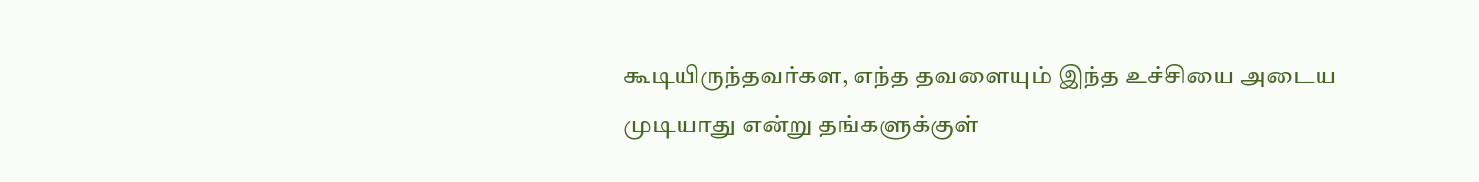கூடியிருந்தவர்கள, எந்த தவளையும் இந்த உச்சியை அடைய முடியாது என்று தங்களுக்குள்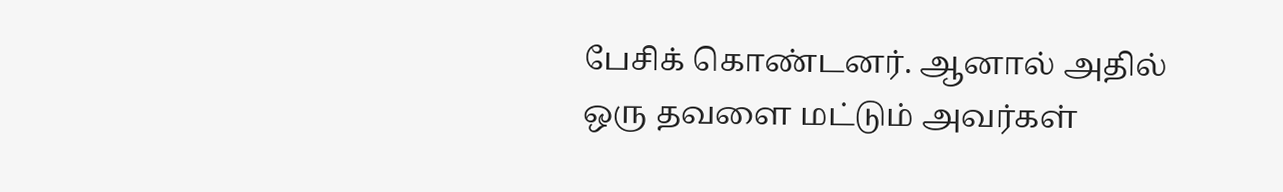பேசிக் கொண்டனர். ஆனால் அதில் ஒரு தவளை மட்டும் அவர்கள்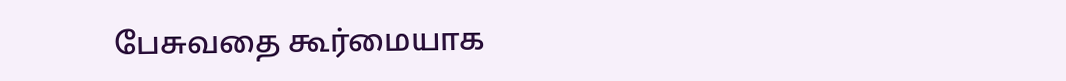பேசுவதை கூர்மையாக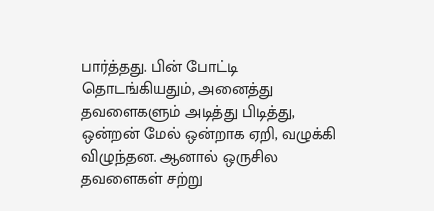பார்த்தது. பின் போட்டி தொடங்கியதும், அனைத்து தவளைகளும் அடித்து பிடித்து, ஒன்றன் மேல் ஒன்றாக ஏறி, வழுக்கி விழுந்தன. ஆனால் ஒருசில தவளைகள் சற்று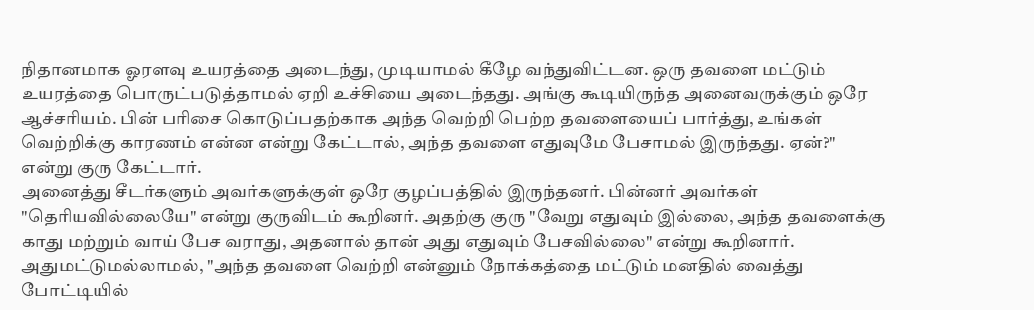நிதானமாக ஓரளவு உயரத்தை அடைந்து, முடியாமல் கீழே வந்துவிட்டன. ஒரு தவளை மட்டும் உயரத்தை பொருட்படுத்தாமல் ஏறி உச்சியை அடைந்தது. அங்கு கூடியிருந்த அனைவருக்கும் ஒரே ஆச்சரியம். பின் பரிசை கொடுப்பதற்காக அந்த வெற்றி பெற்ற தவளையைப் பார்த்து, உங்கள் வெற்றிக்கு காரணம் என்ன என்று கேட்டால், அந்த தவளை எதுவுமே பேசாமல் இருந்தது. ஏன்?" என்று குரு கேட்டார்.
அனைத்து சீடர்களும் அவர்களுக்குள் ஒரே குழப்பத்தில் இருந்தனர். பின்னர் அவர்கள் "தெரியவில்லையே" என்று குருவிடம் கூறினர். அதற்கு குரு "வேறு எதுவும் இல்லை, அந்த தவளைக்கு காது மற்றும் வாய் பேச வராது, அதனால் தான் அது எதுவும் பேசவில்லை" என்று கூறினார். அதுமட்டுமல்லாமல், "அந்த தவளை வெற்றி என்னும் நோக்கத்தை மட்டும் மனதில் வைத்து போட்டியில்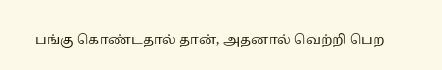பங்கு கொண்டதால் தான், அதனால் வெற்றி பெற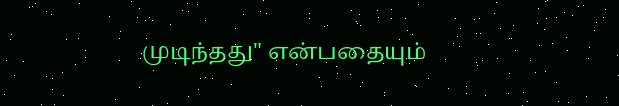முடிந்தது" என்பதையும்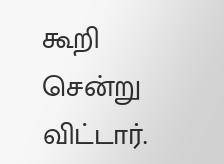கூறி சென்று விட்டார்.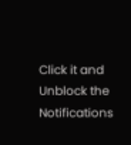Click it and Unblock the Notifications